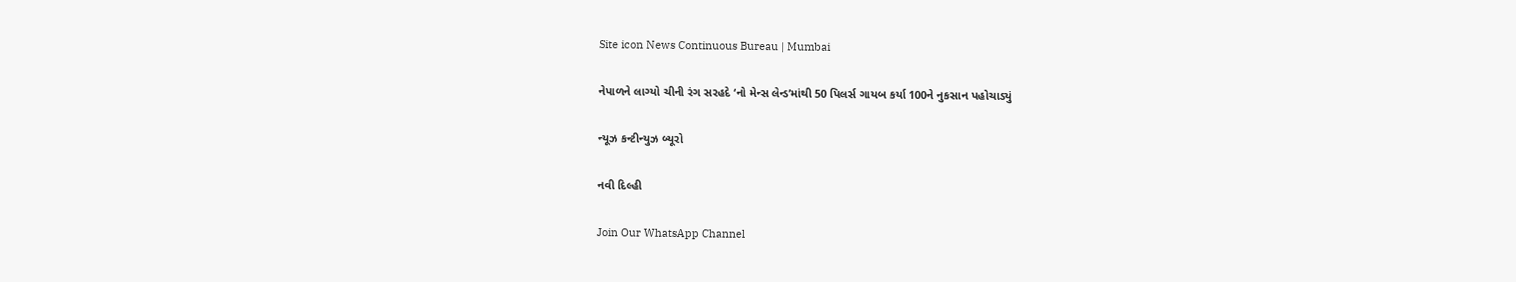Site icon News Continuous Bureau | Mumbai

નેપાળને લાગ્યો ચીની રંગ સરહદે ‘નો મેન્સ લેન્ડ’માંથી 50 પિલર્સ ગાયબ કર્યા 100ને નુકસાન પહોચાડ્યું

ન્યૂઝ કન્ટીન્યુઝ બ્યૂરો

નવી દિલ્હી

Join Our WhatsApp Channel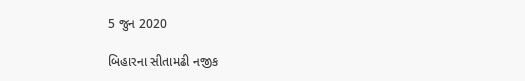5 જુન 2020

બિહારના સીતામઢી નજીક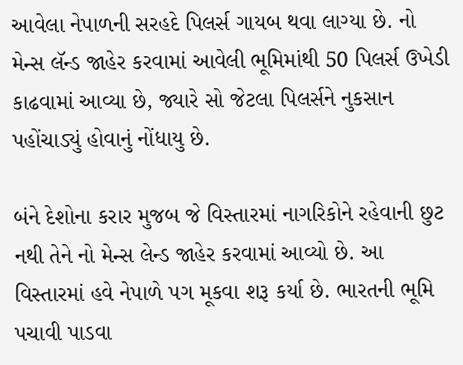આવેલા નેપાળની સરહદે પિલર્સ ગાયબ થવા લાગ્યા છે. નો મેન્સ લૅન્ડ જાહેર કરવામાં આવેલી ભૂમિમાંથી 50 પિલર્સ ઉખેડી કાઢવામાં આવ્યા છે, જ્યારે સો જેટલા પિલર્સને નુકસાન પહોંચાડ્યું હોવાનું નોંધાયુ છે.

બંને દેશોના કરાર મુજબ જે વિસ્તારમાં નાગરિકોને રહેવાની છુટ નથી તેને નો મેન્સ લેન્ડ જાહેર કરવામાં આવ્યો છે. આ વિસ્તારમાં હવે નેપાળે પગ મૂકવા શરૂ કર્યા છે. ભારતની ભૂમિ પચાવી પાડવા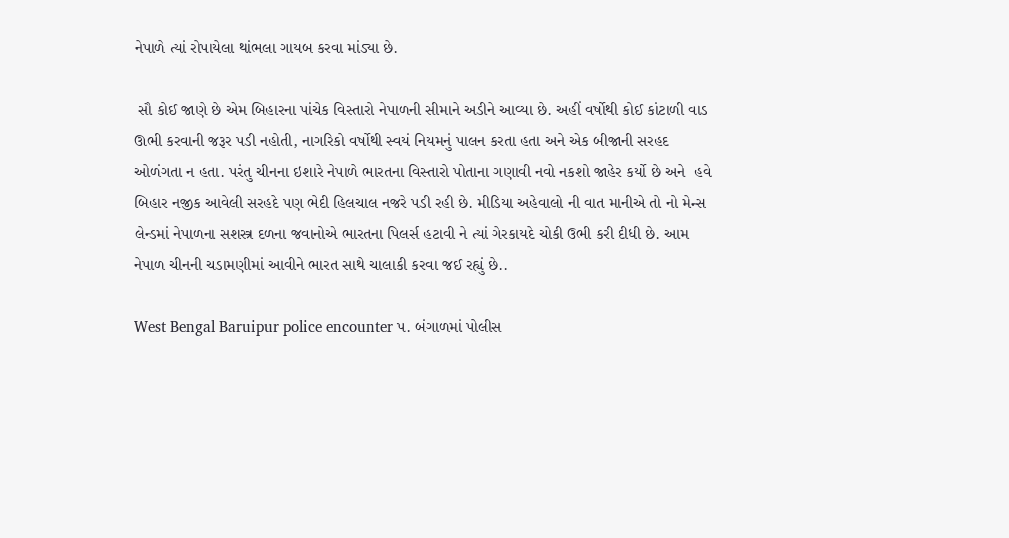નેપાળે ત્યાં રોપાયેલા થાંભલા ગાયબ કરવા માંડ્યા છે.

 સૌ કોઈ જાણે છે એમ બિહારના પાંચેક વિસ્તારો નેપાળની સીમાને અડીને આવ્યા છે. અહીં વર્ષોથી કોઈ કાંટાળી વાડ ઊભી કરવાની જરૂર પડી નહોતી, નાગરિકો વર્ષોથી સ્વયં નિયમનું પાલન કરતા હતા અને એક બીજાની સરહદ ઓળંગતા ન હતા. પરંતુ ચીનના ઇશારે નેપાળે ભારતના વિસ્તારો પોતાના ગણાવી નવો નકશો જાહેર કર્યો છે અને  હવે બિહાર નજીક આવેલી સરહદે પણ ભેદી હિલચાલ નજરે પડી રહી છે. મીડિયા અહેવાલો ની વાત માનીએ તો નો મેન્સ લેન્ડમાં નેપાળના સશસ્ત્ર દળના જવાનોએ ભારતના પિલર્સ હટાવી ને ત્યાં ગેરકાયદે ચોકી ઉભી કરી દીધી છે. આમ નેપાળ ચીનની ચડામણીમાં આવીને ભારત સાથે ચાલાકી કરવા જઈ રહ્યું છે..

West Bengal Baruipur police encounter પ. બંગાળમાં પોલીસ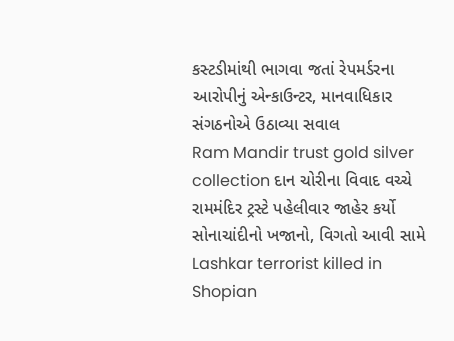કસ્ટડીમાંથી ભાગવા જતાં રેપમર્ડરના આરોપીનું એન્કાઉન્ટર, માનવાધિકાર સંગઠનોએ ઉઠાવ્યા સવાલ
Ram Mandir trust gold silver collection દાન ચોરીના વિવાદ વચ્ચે રામમંદિર ટ્રસ્ટે પહેલીવાર જાહેર કર્યો સોનાચાંદીનો ખજાનો, વિગતો આવી સામે
Lashkar terrorist killed in Shopian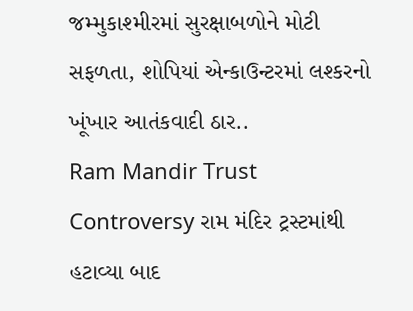જમ્મુકાશ્મીરમાં સુરક્ષાબળોને મોટી સફળતા, શોપિયાં એન્કાઉન્ટરમાં લશ્કરનો ખૂંખાર આતંકવાદી ઠાર..
Ram Mandir Trust Controversy રામ મંદિર ટ્રસ્ટમાંથી હટાવ્યા બાદ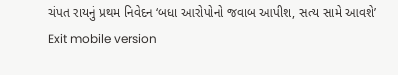ચંપત રાયનું પ્રથમ નિવેદન ‘બધા આરોપોનો જવાબ આપીશ, સત્ય સામે આવશે’
Exit mobile version